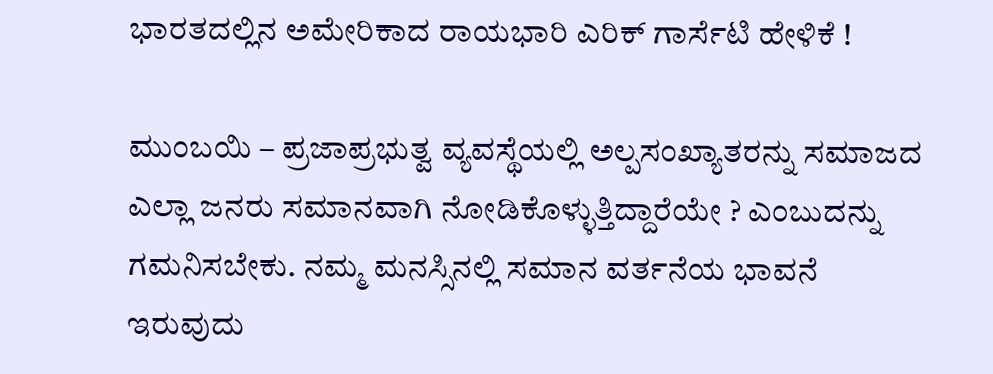ಭಾರತದಲ್ಲಿನ ಅಮೇರಿಕಾದ ರಾಯಭಾರಿ ಎರಿಕ್ ಗಾರ್ಸೆಟಿ ಹೇಳಿಕೆ !

ಮುಂಬಯಿ – ಪ್ರಜಾಪ್ರಭುತ್ವ ವ್ಯವಸ್ಥೆಯಲ್ಲಿ ಅಲ್ಪಸಂಖ್ಯಾತರನ್ನು ಸಮಾಜದ ಎಲ್ಲಾ ಜನರು ಸಮಾನವಾಗಿ ನೋಡಿಕೊಳ್ಳುತ್ತಿದ್ದಾರೆಯೇ ? ಎಂಬುದನ್ನು ಗಮನಿಸಬೇಕು. ನಮ್ಮ ಮನಸ್ಸಿನಲ್ಲಿ ಸಮಾನ ವರ್ತನೆಯ ಭಾವನೆ ಇರುವುದು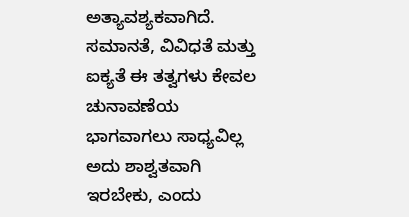ಅತ್ಯಾವಶ್ಯಕವಾಗಿದೆ. ಸಮಾನತೆ, ವಿವಿಧತೆ ಮತ್ತು ಐಕ್ಯತೆ ಈ ತತ್ವಗಳು ಕೇವಲ ಚುನಾವಣೆಯ ಭಾಗವಾಗಲು ಸಾಧ್ಯವಿಲ್ಲ ಅದು ಶಾಶ್ವತವಾಗಿ ಇರಬೇಕು, ಎಂದು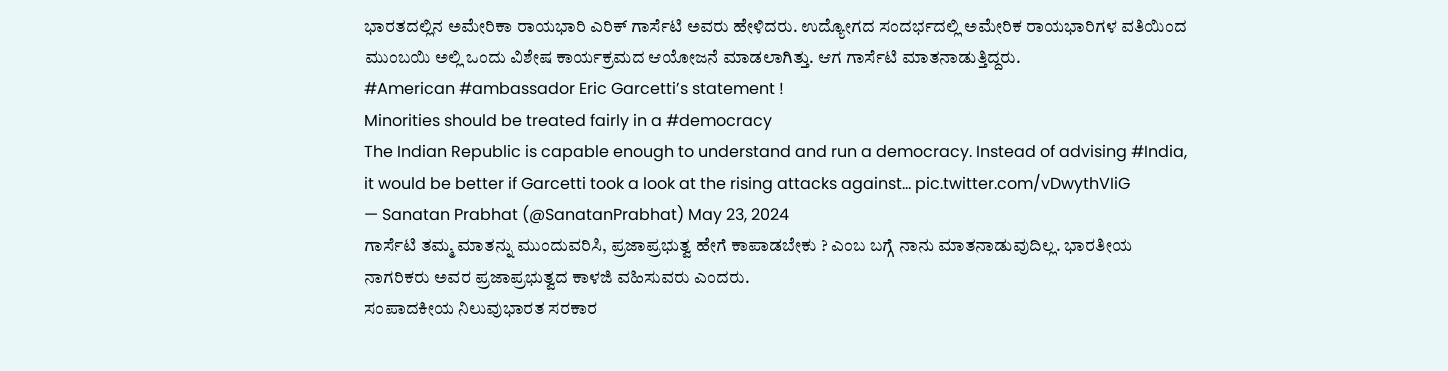ಭಾರತದಲ್ಲಿನ ಅಮೇರಿಕಾ ರಾಯಭಾರಿ ಎರಿಕ್ ಗಾರ್ಸೆಟಿ ಅವರು ಹೇಳಿದರು. ಉದ್ಯೋಗದ ಸಂದರ್ಭದಲ್ಲಿ ಅಮೇರಿಕ ರಾಯಭಾರಿಗಳ ವತಿಯಿಂದ ಮುಂಬಯಿ ಅಲ್ಲಿ ಒಂದು ವಿಶೇಷ ಕಾರ್ಯಕ್ರಮದ ಆಯೋಜನೆ ಮಾಡಲಾಗಿತ್ತು. ಆಗ ಗಾರ್ಸೆಟಿ ಮಾತನಾಡುತ್ತಿದ್ದರು.
#American #ambassador Eric Garcetti’s statement !
Minorities should be treated fairly in a #democracy
The Indian Republic is capable enough to understand and run a democracy. Instead of advising #India, it would be better if Garcetti took a look at the rising attacks against… pic.twitter.com/vDwythVIiG
— Sanatan Prabhat (@SanatanPrabhat) May 23, 2024
ಗಾರ್ಸೆಟಿ ತಮ್ಮ ಮಾತನ್ನು ಮುಂದುವರಿಸಿ, ಪ್ರಜಾಪ್ರಭುತ್ವ ಹೇಗೆ ಕಾಪಾಡಬೇಕು ? ಎಂಬ ಬಗ್ಗೆ ನಾನು ಮಾತನಾಡುವುದಿಲ್ಲ. ಭಾರತೀಯ ನಾಗರಿಕರು ಅವರ ಪ್ರಜಾಪ್ರಭುತ್ವದ ಕಾಳಜಿ ವಹಿಸುವರು ಎಂದರು.
ಸಂಪಾದಕೀಯ ನಿಲುವುಭಾರತ ಸರಕಾರ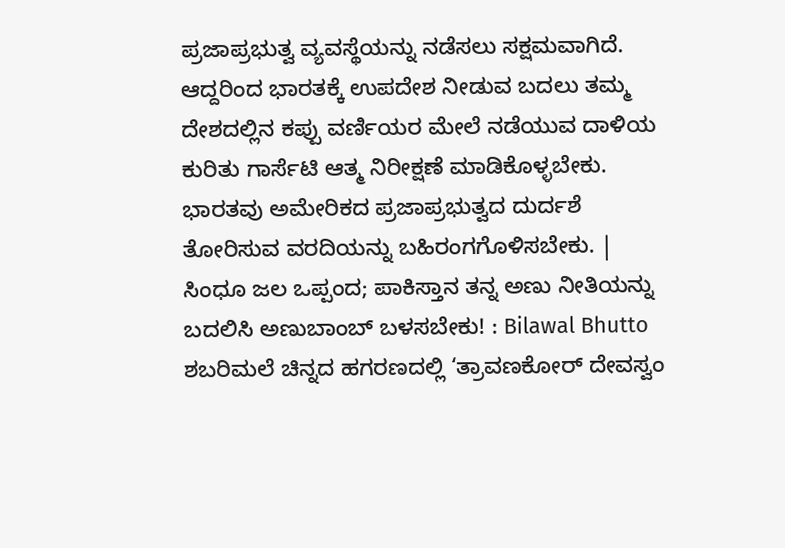ಪ್ರಜಾಪ್ರಭುತ್ವ ವ್ಯವಸ್ಥೆಯನ್ನು ನಡೆಸಲು ಸಕ್ಷಮವಾಗಿದೆ. ಆದ್ದರಿಂದ ಭಾರತಕ್ಕೆ ಉಪದೇಶ ನೀಡುವ ಬದಲು ತಮ್ಮ ದೇಶದಲ್ಲಿನ ಕಪ್ಪು ವರ್ಣಿಯರ ಮೇಲೆ ನಡೆಯುವ ದಾಳಿಯ ಕುರಿತು ಗಾರ್ಸೆಟಿ ಆತ್ಮ ನಿರೀಕ್ಷಣೆ ಮಾಡಿಕೊಳ್ಳಬೇಕು. ಭಾರತವು ಅಮೇರಿಕದ ಪ್ರಜಾಪ್ರಭುತ್ವದ ದುರ್ದಶೆ ತೋರಿಸುವ ವರದಿಯನ್ನು ಬಹಿರಂಗಗೊಳಿಸಬೇಕು. |
ಸಿಂಧೂ ಜಲ ಒಪ್ಪಂದ; ಪಾಕಿಸ್ತಾನ ತನ್ನ ಅಣು ನೀತಿಯನ್ನು ಬದಲಿಸಿ ಅಣುಬಾಂಬ್ ಬಳಸಬೇಕು! : Bilawal Bhutto
ಶಬರಿಮಲೆ ಚಿನ್ನದ ಹಗರಣದಲ್ಲಿ ‘ತ್ರಾವಣಕೋರ್ ದೇವಸ್ವಂ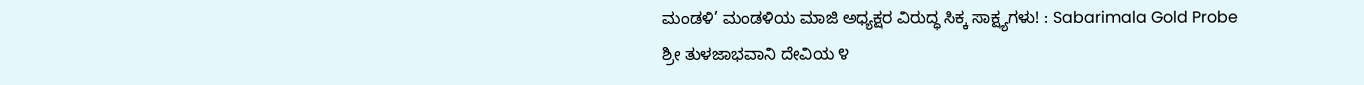ಮಂಡಳಿ’ ಮಂಡಳಿಯ ಮಾಜಿ ಅಧ್ಯಕ್ಷರ ವಿರುದ್ಧ ಸಿಕ್ಕ ಸಾಕ್ಷ್ಯಗಳು! : Sabarimala Gold Probe
ಶ್ರೀ ತುಳಜಾಭವಾನಿ ದೇವಿಯ ೪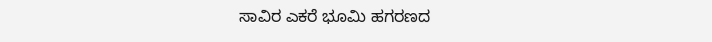ಸಾವಿರ ಎಕರೆ ಭೂಮಿ ಹಗರಣದ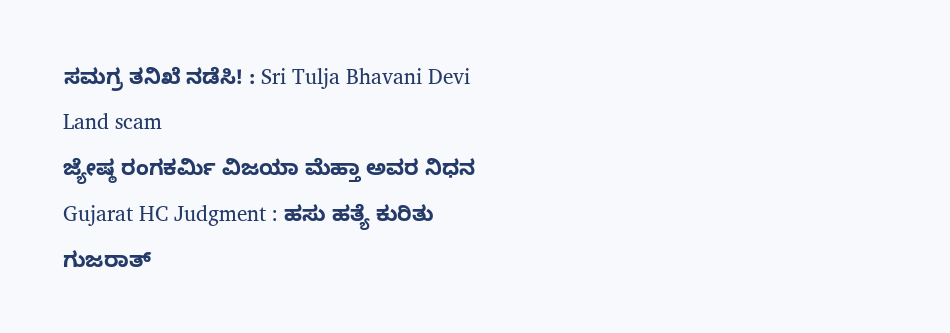ಸಮಗ್ರ ತನಿಖೆ ನಡೆಸಿ! : Sri Tulja Bhavani Devi Land scam
ಜ್ಯೇಷ್ಠ ರಂಗಕರ್ಮಿ ವಿಜಯಾ ಮೆಹ್ತಾ ಅವರ ನಿಧನ
Gujarat HC Judgment : ಹಸು ಹತ್ಯೆ ಕುರಿತು ಗುಜರಾತ್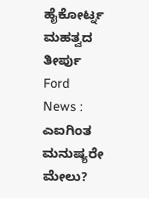ಹೈಕೋರ್ಟ್ನ ಮಹತ್ವದ ತೀರ್ಪು
Ford News : ಎಐಗಿಂತ ಮನುಷ್ಯರೇ ಮೇಲು?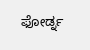ಫೋರ್ಡ್ನ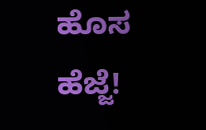ಹೊಸ ಹೆಜ್ಜೆ!